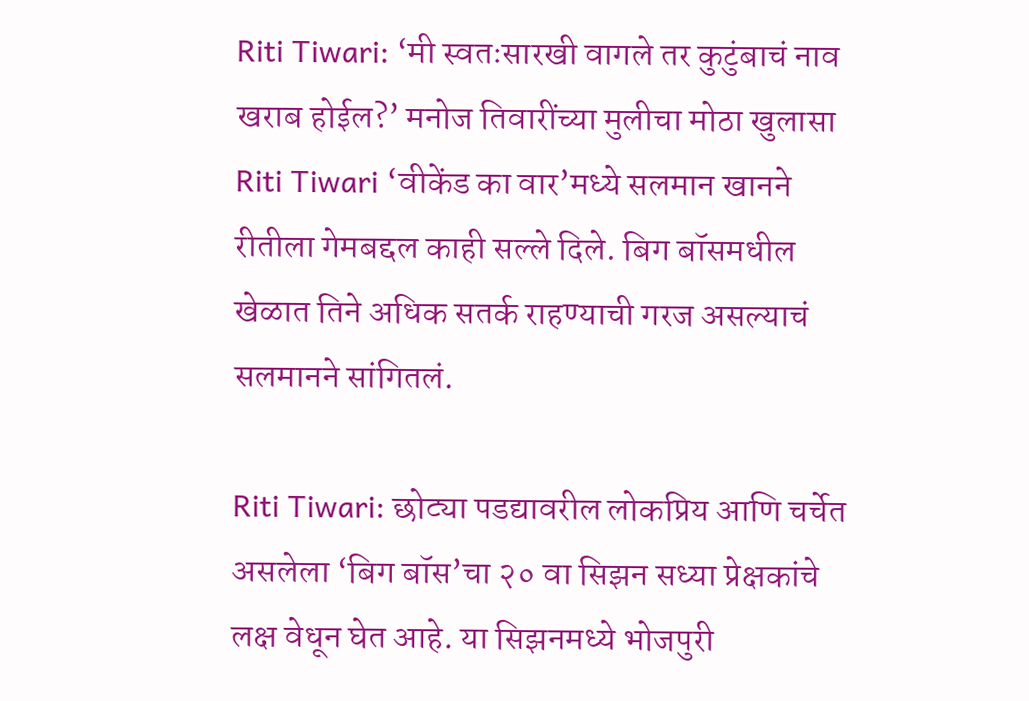Riti Tiwari: ‘मी स्वतःसारखी वागले तर कुटुंबाचं नाव खराब होईल?’ मनोज तिवारींच्या मुलीचा मोठा खुलासा
Riti Tiwari ‘वीकेंड का वार’मध्ये सलमान खानने रीतीला गेमबद्दल काही सल्ले दिले. बिग बॉसमधील खेळात तिने अधिक सतर्क राहण्याची गरज असल्याचं सलमानने सांगितलं.

Riti Tiwari: छोट्या पडद्यावरील लोकप्रिय आणि चर्चेत असलेला ‘बिग बॉस’चा २० वा सिझन सध्या प्रेक्षकांचे लक्ष वेधून घेत आहे. या सिझनमध्ये भोजपुरी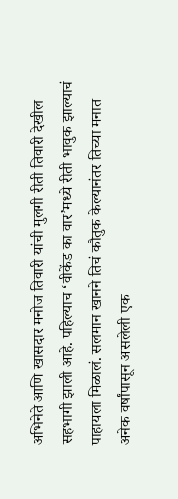अभिनेते आणि खासदार मनोज तिवारी यांची मुलगी रीती तिवारी देखील सहभागी झाली आहे. पहिल्याच ‘वीकेंड का वार’मध्ये रीती भावुक झाल्याचं पाहायला मिळालं. सलमान खानने तिचं कौतुक केल्यानंतर तिच्या मनात अनेक वर्षांपासून असलेली एक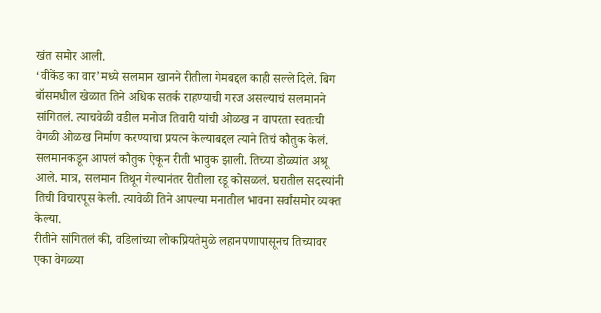खंत समोर आली.
‘वीकेंड का वार’मध्ये सलमान खानने रीतीला गेमबद्दल काही सल्ले दिले. बिग बॉसमधील खेळात तिने अधिक सतर्क राहण्याची गरज असल्याचं सलमानने सांगितलं. त्याचवेळी वडील मनोज तिवारी यांची ओळख न वापरता स्वतःची वेगळी ओळख निर्माण करण्याचा प्रयत्न केल्याबद्दल त्याने तिचं कौतुक केलं.
सलमानकडून आपलं कौतुक ऐकून रीती भावुक झाली. तिच्या डोळ्यांत अश्रू आले. मात्र, सलमान तिथून गेल्यानंतर रीतीला रडू कोसळलं. घरातील सदस्यांनी तिची विचारपूस केली. त्यावेळी तिने आपल्या मनातील भावना सर्वांसमोर व्यक्त केल्या.
रीतीने सांगितलं की, वडिलांच्या लोकप्रियतेमुळे लहानपणापासूनच तिच्यावर एका वेगळ्या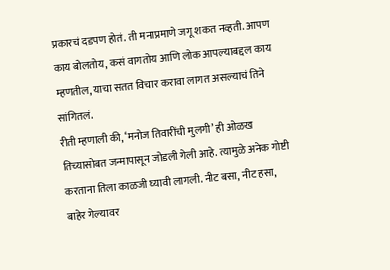प्रकारचं दडपण होतं. ती मनाप्रमाणे जगू शकत नव्हती. आपण काय बोलतोय, कसं वागतोय आणि लोक आपल्याबद्दल काय म्हणतील, याचा सतत विचार करावा लागत असल्याचं तिने सांगितलं.
रीती म्हणाली की, ‘मनोज तिवारींची मुलगी’ ही ओळख तिच्यासोबत जन्मापासून जोडली गेली आहे. त्यामुळे अनेक गोष्टी करताना तिला काळजी घ्यावी लागली. नीट बसा, नीट हसा, बाहेर गेल्यावर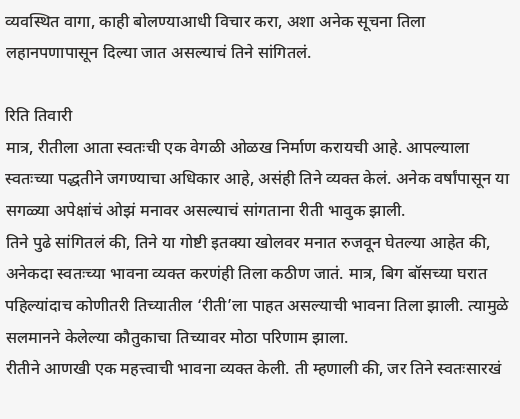व्यवस्थित वागा, काही बोलण्याआधी विचार करा, अशा अनेक सूचना तिला लहानपणापासून दिल्या जात असल्याचं तिने सांगितलं.

रिति तिवारी
मात्र, रीतीला आता स्वतःची एक वेगळी ओळख निर्माण करायची आहे. आपल्याला स्वतःच्या पद्धतीने जगण्याचा अधिकार आहे, असंही तिने व्यक्त केलं. अनेक वर्षांपासून या सगळ्या अपेक्षांचं ओझं मनावर असल्याचं सांगताना रीती भावुक झाली.
तिने पुढे सांगितलं की, तिने या गोष्टी इतक्या खोलवर मनात रुजवून घेतल्या आहेत की, अनेकदा स्वतःच्या भावना व्यक्त करणंही तिला कठीण जातं. मात्र, बिग बॉसच्या घरात पहिल्यांदाच कोणीतरी तिच्यातील ‘रीती’ला पाहत असल्याची भावना तिला झाली. त्यामुळे सलमानने केलेल्या कौतुकाचा तिच्यावर मोठा परिणाम झाला.
रीतीने आणखी एक महत्त्वाची भावना व्यक्त केली. ती म्हणाली की, जर तिने स्वतःसारखं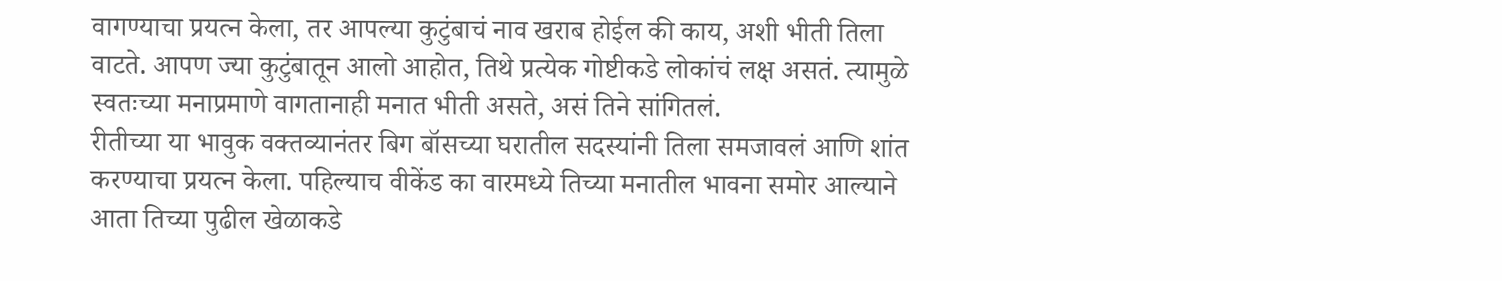वागण्याचा प्रयत्न केला, तर आपल्या कुटुंबाचं नाव खराब होईल की काय, अशी भीती तिला वाटते. आपण ज्या कुटुंबातून आलो आहोत, तिथे प्रत्येक गोष्टीकडे लोकांचं लक्ष असतं. त्यामुळे स्वतःच्या मनाप्रमाणे वागतानाही मनात भीती असते, असं तिने सांगितलं.
रीतीच्या या भावुक वक्तव्यानंतर बिग बॉसच्या घरातील सदस्यांनी तिला समजावलं आणि शांत करण्याचा प्रयत्न केला. पहिल्याच वीकेंड का वारमध्ये तिच्या मनातील भावना समोर आल्याने आता तिच्या पुढील खेळाकडे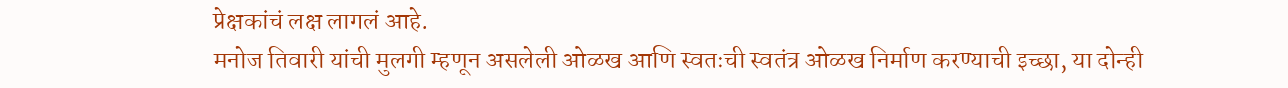प्रेक्षकांचं लक्ष लागलं आहे.
मनोज तिवारी यांची मुलगी म्हणून असलेली ओळख आणि स्वतःची स्वतंत्र ओळख निर्माण करण्याची इच्छा, या दोन्ही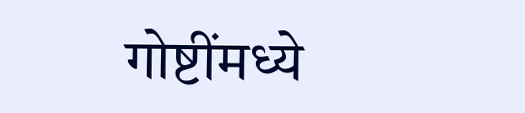गोष्टींमध्ये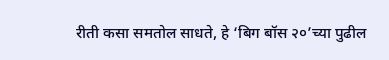रीती कसा समतोल साधते, हे ‘बिग बॉस २०’च्या पुढील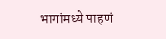भागांमध्ये पाहणं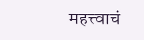महत्त्वाचं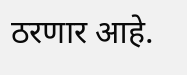ठरणार आहे.